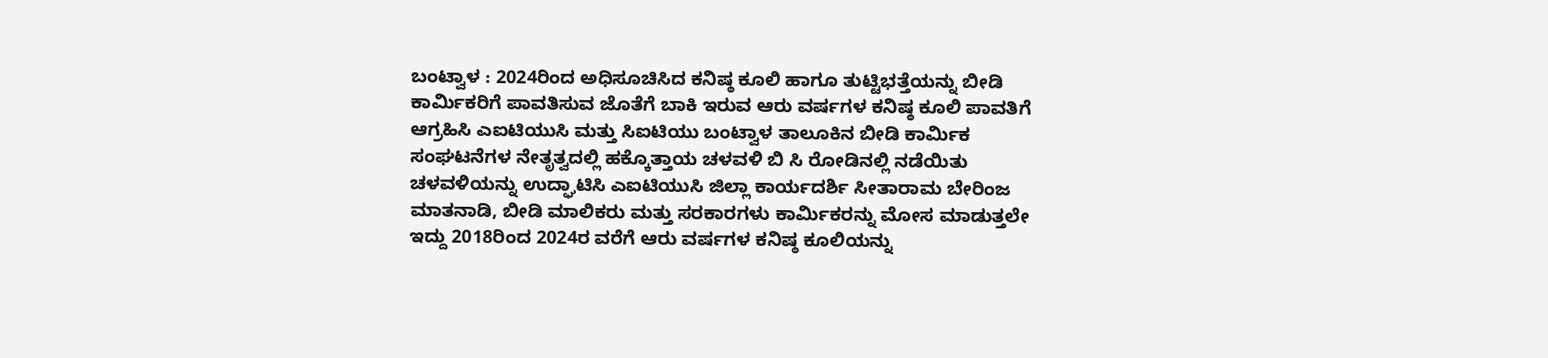ಬಂಟ್ವಾಳ : 2024ರಿಂದ ಅಧಿಸೂಚಿಸಿದ ಕನಿಷ್ಠ ಕೂಲಿ ಹಾಗೂ ತುಟ್ಟಿಭತ್ತೆಯನ್ನು ಬೀಡಿ ಕಾರ್ಮಿಕರಿಗೆ ಪಾವತಿಸುವ ಜೊತೆಗೆ ಬಾಕಿ ಇರುವ ಆರು ವರ್ಷಗಳ ಕನಿಷ್ಠ ಕೂಲಿ ಪಾವತಿಗೆ ಆಗ್ರಹಿಸಿ ಎಐಟಿಯುಸಿ ಮತ್ತು ಸಿಐಟಿಯು ಬಂಟ್ವಾಳ ತಾಲೂಕಿನ ಬೀಡಿ ಕಾರ್ಮಿಕ ಸಂಘಟನೆಗಳ ನೇತೃತ್ವದಲ್ಲಿ ಹಕ್ಕೊತ್ತಾಯ ಚಳವಳಿ ಬಿ ಸಿ ರೋಡಿನಲ್ಲಿ ನಡೆಯಿತು
ಚಳವಳಿಯನ್ನು ಉದ್ಘಾಟಿಸಿ ಎಐಟಿಯುಸಿ ಜಿಲ್ಲಾ ಕಾರ್ಯದರ್ಶಿ ಸೀತಾರಾಮ ಬೇರಿಂಜ ಮಾತನಾಡಿ, ಬೀಡಿ ಮಾಲಿಕರು ಮತ್ತು ಸರಕಾರಗಳು ಕಾರ್ಮಿಕರನ್ನು ಮೋಸ ಮಾಡುತ್ತಲೇ ಇದ್ದು 2018ರಿಂದ 2024ರ ವರೆಗೆ ಆರು ವರ್ಷಗಳ ಕನಿಷ್ಠ ಕೂಲಿಯನ್ನು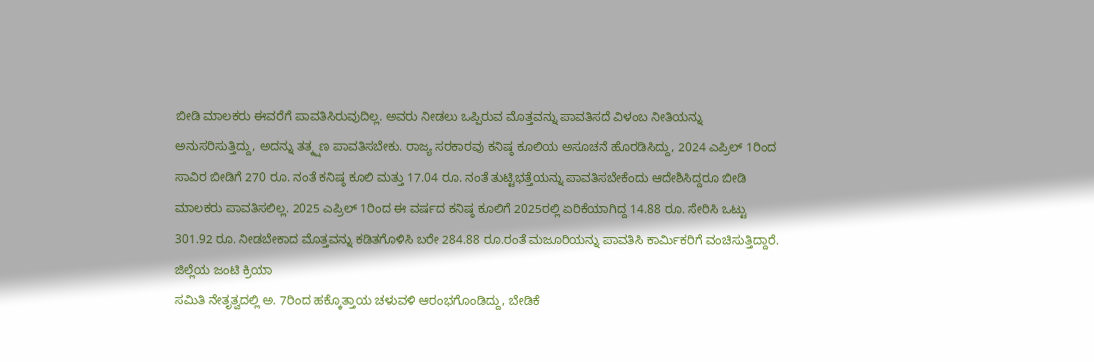ಬೀಡಿ ಮಾಲಕರು ಈವರೆಗೆ ಪಾವತಿಸಿರುವುದಿಲ್ಲ. ಅವರು ನೀಡಲು ಒಪ್ಪಿರುವ ಮೊತ್ತವನ್ನು ಪಾವತಿಸದೆ ವಿಳಂಬ ನೀತಿಯನ್ನು ಅನುಸರಿಸುತ್ತಿದ್ದು, ಅದನ್ನು ತತ್ಕ್ಷಣ ಪಾವತಿಸಬೇಕು. ರಾಜ್ಯ ಸರಕಾರವು ಕನಿಷ್ಠ ಕೂಲಿಯ ಅಸೂಚನೆ ಹೊರಡಿಸಿದ್ದು, 2024 ಎಪ್ರಿಲ್ 1ರಿಂದ ಸಾವಿರ ಬೀಡಿಗೆ 270 ರೂ. ನಂತೆ ಕನಿಷ್ಠ ಕೂಲಿ ಮತ್ತು 17.04 ರೂ. ನಂತೆ ತುಟ್ಟಿಭತ್ತೆಯನ್ನು ಪಾವತಿಸಬೇಕೆಂದು ಆದೇಶಿಸಿದ್ದರೂ ಬೀಡಿ ಮಾಲಕರು ಪಾವತಿಸಲಿಲ್ಲ. 2025 ಎಪ್ರಿಲ್ 1ರಿಂದ ಈ ವರ್ಷದ ಕನಿಷ್ಠ ಕೂಲಿಗೆ 2025ರಲ್ಲಿ ಏರಿಕೆಯಾಗಿದ್ದ 14.88 ರೂ. ಸೇರಿಸಿ ಒಟ್ಟು 301.92 ರೂ. ನೀಡಬೇಕಾದ ಮೊತ್ತವನ್ನು ಕಡಿತಗೊಳಿಸಿ ಬರೇ 284.88 ರೂ.ರಂತೆ ಮಜೂರಿಯನ್ನು ಪಾವತಿಸಿ ಕಾರ್ಮಿಕರಿಗೆ ವಂಚಿಸುತ್ತಿದ್ದಾರೆ.
ಜಿಲ್ಲೆಯ ಜಂಟಿ ಕ್ರಿಯಾ
ಸಮಿತಿ ನೇತೃತ್ವದಲ್ಲಿ ಅ. 7ರಿಂದ ಹಕ್ಕೊತ್ತಾಯ ಚಳುವಳಿ ಆರಂಭಗೊಂಡಿದ್ದು, ಬೇಡಿಕೆ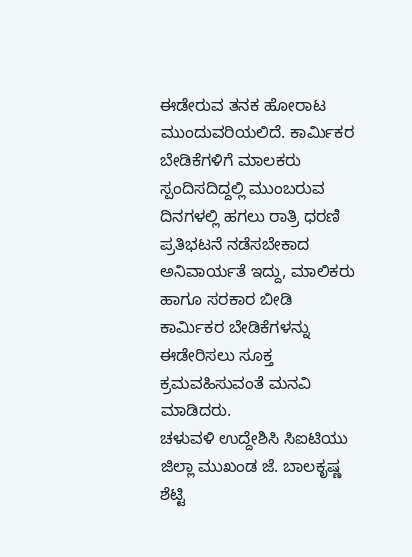ಈಡೇರುವ ತನಕ ಹೋರಾಟ ಮುಂದುವರಿಯಲಿದೆ. ಕಾರ್ಮಿಕರ ಬೇಡಿಕೆಗಳಿಗೆ ಮಾಲಕರು ಸ್ಪಂದಿಸದಿದ್ದಲ್ಲಿ ಮುಂಬರುವ ದಿನಗಳಲ್ಲಿ ಹಗಲು ರಾತ್ರಿ ಧರಣಿ ಪ್ರತಿಭಟನೆ ನಡೆಸಬೇಕಾದ ಅನಿವಾರ್ಯತೆ ಇದ್ದು, ಮಾಲಿಕರು ಹಾಗೂ ಸರಕಾರ ಬೀಡಿ ಕಾರ್ಮಿಕರ ಬೇಡಿಕೆಗಳನ್ನು ಈಡೇರಿಸಲು ಸೂಕ್ತ ಕ್ರಮವಹಿಸುವಂತೆ ಮನವಿ ಮಾಡಿದರು.
ಚಳುವಳಿ ಉದ್ದೇಶಿಸಿ ಸಿಐಟಿಯು ಜಿಲ್ಲಾ ಮುಖಂಡ ಜೆ. ಬಾಲಕೃಷ್ಣ ಶೆಟ್ಟಿ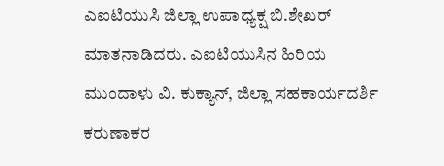ಎಐಟಿಯುಸಿ ಜಿಲ್ಲಾ ಉಪಾಧ್ಯಕ್ಷ ಬಿ.ಶೇಖರ್ ಮಾತನಾಡಿದರು. ಎಐಟಿಯುಸಿನ ಹಿರಿಯ ಮುಂದಾಳು ವಿ. ಕುಕ್ಯಾನ್, ಜಿಲ್ಲಾ ಸಹಕಾರ್ಯದರ್ಶಿ ಕರುಣಾಕರ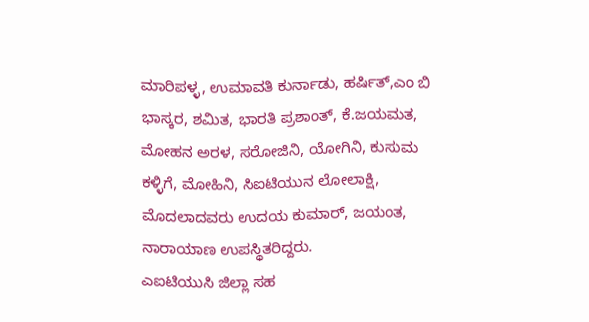ಮಾರಿಪಳ್ಳ, ಉಮಾವತಿ ಕುರ್ನಾಡು, ಹರ್ಷಿತ್,ಎಂ ಬಿ ಭಾಸ್ಕರ, ಶಮಿತ, ಭಾರತಿ ಪ್ರಶಾಂತ್, ಕೆ.ಜಯಮತ, ಮೋಹನ ಅರಳ, ಸರೋಜಿನಿ, ಯೋಗಿನಿ, ಕುಸುಮ ಕಳ್ಳಿಗೆ, ಮೋಹಿನಿ, ಸಿಐಟಿಯುನ ಲೋಲಾಕ್ಷಿ, ಮೊದಲಾದವರು ಉದಯ ಕುಮಾರ್, ಜಯಂತ, ನಾರಾಯಾಣ ಉಪಸ್ಥಿತರಿದ್ದರು.
ಎಐಟಿಯುಸಿ ಜಿಲ್ಲಾ ಸಹ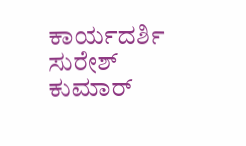ಕಾರ್ಯದರ್ಶಿ ಸುರೇಶ್ ಕುಮಾರ್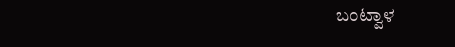ಬಂಟ್ವಾಳ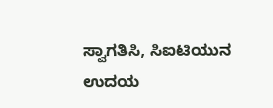ಸ್ವಾಗತಿಸಿ, ಸಿಐಟಿಯುನ ಉದಯ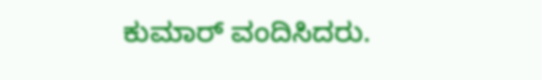ಕುಮಾರ್ ವಂದಿಸಿದರು.